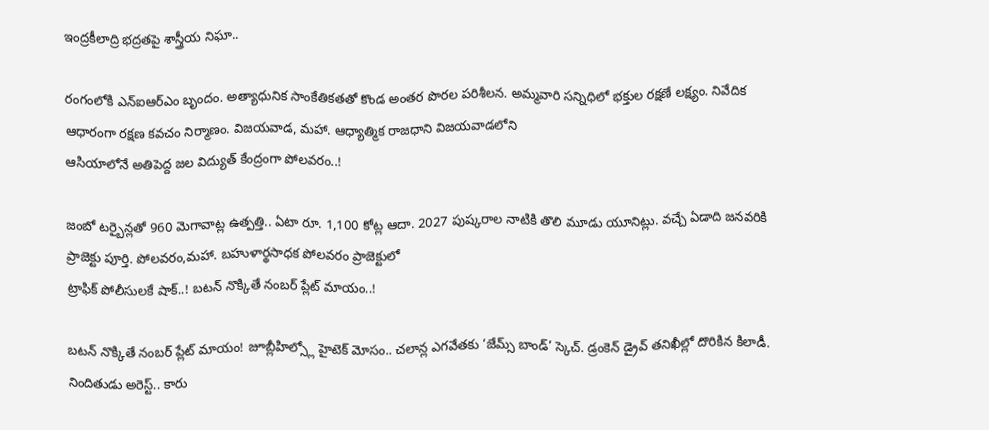ఇంద్రకీలాద్రి భద్రతపై శాస్త్రీయ నిఘా..

రంగంలోకి ఎన్ఐఆర్ఎం బృందం. అత్యాధునిక సాంకేతికతతో కొండ అంతర పొరల పరిశీలన. అమ్మవారి సన్నిధిలో భక్తుల రక్షణే లక్ష్యం. నివేదిక ఆధారంగా రక్షణ కవచం నిర్మాణం. విజయవాడ, మహా. ఆధ్యాత్మిక రాజధాని విజయవాడలోని
ఆసియాలోనే అతిపెద్ద జల విద్యుత్ కేంద్రంగా పోలవరం..!

జంబో టర్బైన్లతో 960 మెగావాట్ల ఉత్పత్తి.. ఏటా రూ. 1,100 కోట్ల ఆదా. 2027 పుష్కరాల నాటికి తొలి మూడు యూనిట్లు. వచ్చే ఏడాది జనవరికి ప్రాజెక్టు పూర్తి. పోలవరం,మహా. బహుళార్థసాధక పోలవరం ప్రాజెక్టులో
ట్రాఫిక్ పోలీసులకే షాక్..! బటన్ నొక్కితే నంబర్ ప్లేట్ మాయం..!

బటన్ నొక్కితే నంబర్ ప్లేట్ మాయం! జూబ్లీహిల్స్లో హైటెక్ మోసం.. చలాన్ల ఎగవేతకు ‘జేమ్స్ బాండ్’ స్కెచ్. డ్రంకెన్ డ్రైవ్ తనిఖీల్లో దొరికిన కిలాడీ. నిందితుడు అరెస్ట్.. కారు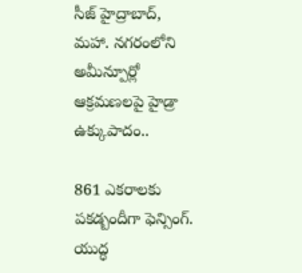సీజ్ హైద్రాబాద్, మహా. నగరంలోని
అమీన్పూర్లో ఆక్రమణలపై హైడ్రా ఉక్కుపాదం..

861 ఎకరాలకు పకడ్బందీగా ఫెన్సింగ్. యుద్ధ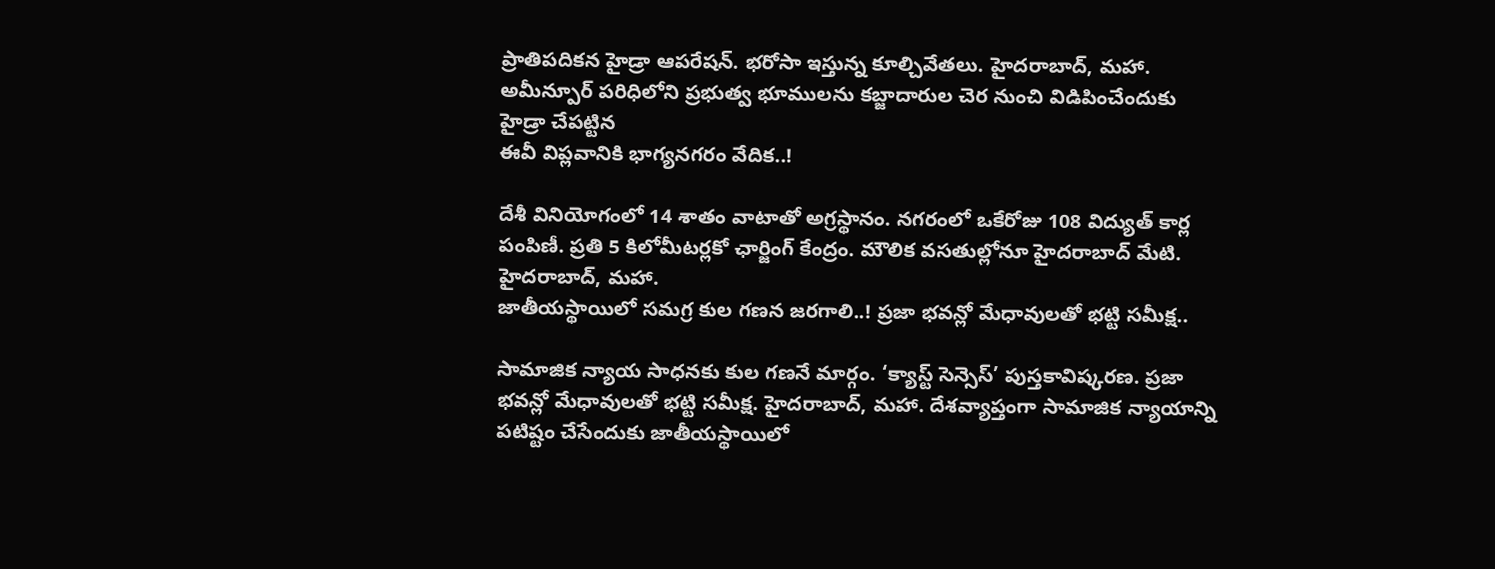ప్రాతిపదికన హైడ్రా ఆపరేషన్. భరోసా ఇస్తున్న కూల్చివేతలు. హైదరాబాద్, మహా. అమీన్పూర్ పరిధిలోని ప్రభుత్వ భూములను కబ్జాదారుల చెర నుంచి విడిపించేందుకు హైడ్రా చేపట్టిన
ఈవీ విప్లవానికి భాగ్యనగరం వేదిక..!

దేశీ వినియోగంలో 14 శాతం వాటాతో అగ్రస్థానం. నగరంలో ఒకేరోజు 108 విద్యుత్ కార్ల పంపిణీ. ప్రతి 5 కిలోమీటర్లకో ఛార్జింగ్ కేంద్రం. మౌలిక వసతుల్లోనూ హైదరాబాద్ మేటి. హైదరాబాద్, మహా.
జాతీయస్థాయిలో సమగ్ర కుల గణన జరగాలి..! ప్రజా భవన్లో మేధావులతో భట్టి సమీక్ష..

సామాజిక న్యాయ సాధనకు కుల గణనే మార్గం. ‘క్యాస్ట్ సెన్సెస్’ పుస్తకావిష్కరణ. ప్రజా భవన్లో మేధావులతో భట్టి సమీక్ష. హైదరాబాద్, మహా. దేశవ్యాప్తంగా సామాజిక న్యాయాన్ని పటిష్టం చేసేందుకు జాతీయస్థాయిలో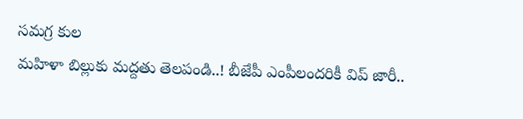సమగ్ర కుల
మహిళా బిల్లుకు మద్దతు తెలపండి..! బీజేపీ ఎంపీలందరికీ విప్ జారీ..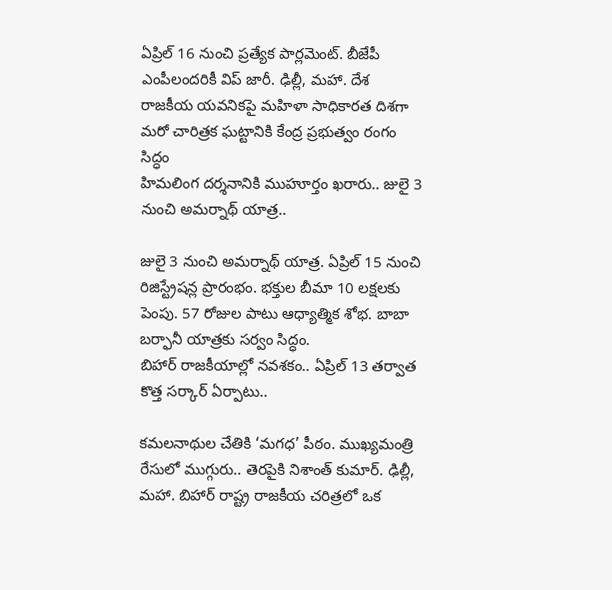ఏప్రిల్ 16 నుంచి ప్రత్యేక పార్లమెంట్. బీజేపీ ఎంపీలందరికీ విప్ జారీ. ఢిల్లీ, మహా. దేశ రాజకీయ యవనికపై మహిళా సాధికారత దిశగా మరో చారిత్రక ఘట్టానికి కేంద్ర ప్రభుత్వం రంగం సిద్ధం
హిమలింగ దర్శనానికి ముహూర్తం ఖరారు.. జులై 3 నుంచి అమర్నాథ్ యాత్ర..

జులై 3 నుంచి అమర్నాథ్ యాత్ర. ఏప్రిల్ 15 నుంచి రిజిస్ట్రేషన్ల ప్రారంభం. భక్తుల బీమా 10 లక్షలకు పెంపు. 57 రోజుల పాటు ఆధ్యాత్మిక శోభ. బాబా బర్ఫానీ యాత్రకు సర్వం సిద్ధం.
బిహార్ రాజకీయాల్లో నవశకం.. ఏప్రిల్ 13 తర్వాత కొత్త సర్కార్ ఏర్పాటు..

కమలనాథుల చేతికి ‘మగధ’ పీఠం. ముఖ్యమంత్రి రేసులో ముగ్గురు.. తెరపైకి నిశాంత్ కుమార్. ఢిల్లీ, మహా. బిహార్ రాష్ట్ర రాజకీయ చరిత్రలో ఒక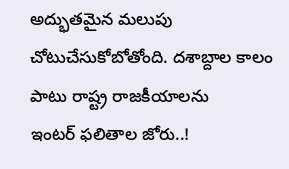అద్భుతమైన మలుపు చోటుచేసుకోబోతోంది. దశాబ్దాల కాలం పాటు రాష్ట్ర రాజకీయాలను
ఇంటర్ ఫలితాల జోరు..!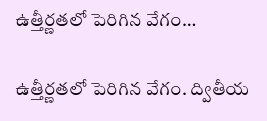ఉత్తీర్ణతలో పెరిగిన వేగం…

ఉత్తీర్ణతలో పెరిగిన వేగం. ద్వితీయ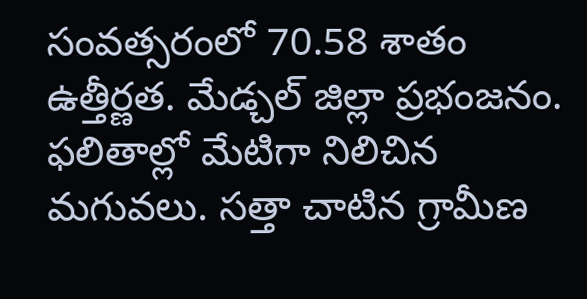సంవత్సరంలో 70.58 శాతం ఉత్తీర్ణత. మేడ్చల్ జిల్లా ప్రభంజనం. ఫలితాల్లో మేటిగా నిలిచిన మగువలు. సత్తా చాటిన గ్రామీణ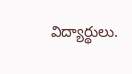విద్యార్థులు.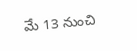మే 13 నుంచి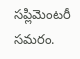సప్లిమెంటరీ సమరం.